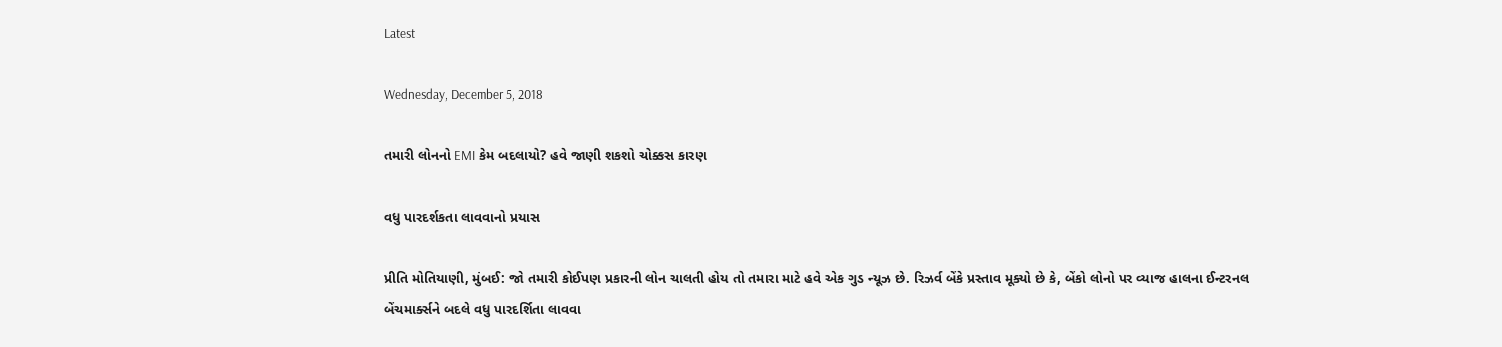Latest

Wednesday, December 5, 2018

તમારી લોનનો EMI કેમ બદલાયો? હવે જાણી શકશો ચોક્કસ કારણ

વધુ પારદર્શકતા લાવવાનો પ્રયાસ

પ્રીતિ મોતિયાણી, મુંબઈ: જો તમારી કોઈપણ પ્રકારની લોન ચાલતી હોય તો તમારા માટે હવે એક ગુડ ન્યૂઝ છે. રિઝર્વ બેંકે પ્રસ્તાવ મૂક્યો છે કે, બેંકો લોનો પર વ્યાજ હાલના ઈન્ટરનલ બેંચમાર્ક્સને બદલે વધુ પારદર્શિતા લાવવા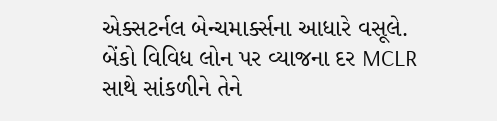એક્સટર્નલ બેન્ચમાર્ક્સના આધારે વસૂલે. બેંકો વિવિધ લોન પર વ્યાજના દર MCLR સાથે સાંકળીને તેને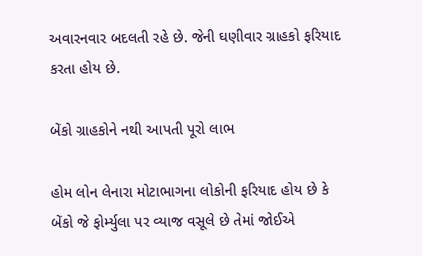અવારનવાર બદલતી રહે છે. જેની ઘણીવાર ગ્રાહકો ફરિયાદ કરતા હોય છે.

બેંકો ગ્રાહકોને નથી આપતી પૂરો લાભ

હોમ લોન લેનારા મોટાભાગના લોકોની ફરિયાદ હોય છે કે બેંકો જે ફોર્મ્યુલા પર વ્યાજ વસૂલે છે તેમાં જોઈએ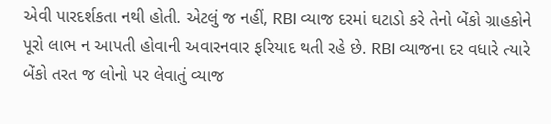એવી પારદર્શકતા નથી હોતી. એટલું જ નહીં, RBI વ્યાજ દરમાં ઘટાડો કરે તેનો બેંકો ગ્રાહકોને પૂરો લાભ ન આપતી હોવાની અવારનવાર ફરિયાદ થતી રહે છે. RBI વ્યાજના દર વધારે ત્યારે બેંકો તરત જ લોનો પર લેવાતું વ્યાજ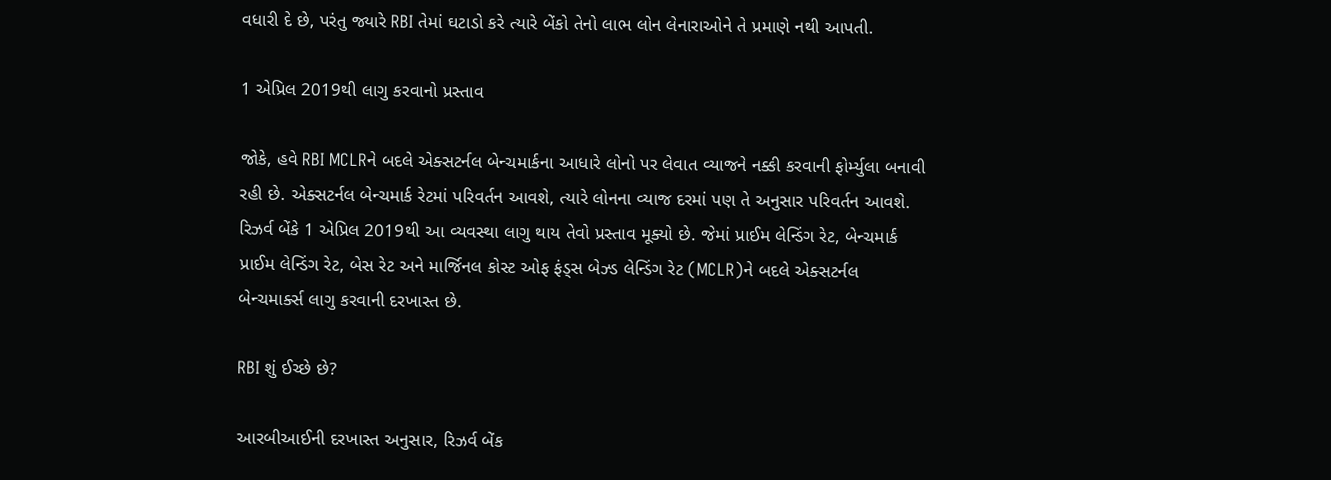વધારી દે છે, પરંતુ જ્યારે RBI તેમાં ઘટાડો કરે ત્યારે બેંકો તેનો લાભ લોન લેનારાઓને તે પ્રમાણે નથી આપતી.

1 એપ્રિલ 2019થી લાગુ કરવાનો પ્રસ્તાવ

જોકે, હવે RBI MCLRને બદલે એક્સટર્નલ બેન્ચમાર્કના આધારે લોનો પર લેવાત વ્યાજને નક્કી કરવાની ફોર્મ્યુલા બનાવી રહી છે. એક્સટર્નલ બેન્ચમાર્ક રેટમાં પરિવર્તન આવશે, ત્યારે લોનના વ્યાજ દરમાં પણ તે અનુસાર પરિવર્તન આવશે. રિઝર્વ બેંકે 1 એપ્રિલ 2019થી આ વ્યવસ્થા લાગુ થાય તેવો પ્રસ્તાવ મૂક્યો છે. જેમાં પ્રાઈમ લેન્ડિંગ રેટ, બેન્ચમાર્ક પ્રાઈમ લેન્ડિંગ રેટ, બેસ રેટ અને માર્જિનલ કોસ્ટ ઓફ ફંડ્સ બેઝ્ડ લેન્ડિંગ રેટ (MCLR)ને બદલે એક્સટર્નલ બેન્ચમાર્ક્સ લાગુ કરવાની દરખાસ્ત છે.

RBI શું ઈચ્છે છે?

આરબીઆઈની દરખાસ્ત અનુસાર, રિઝર્વ બેંક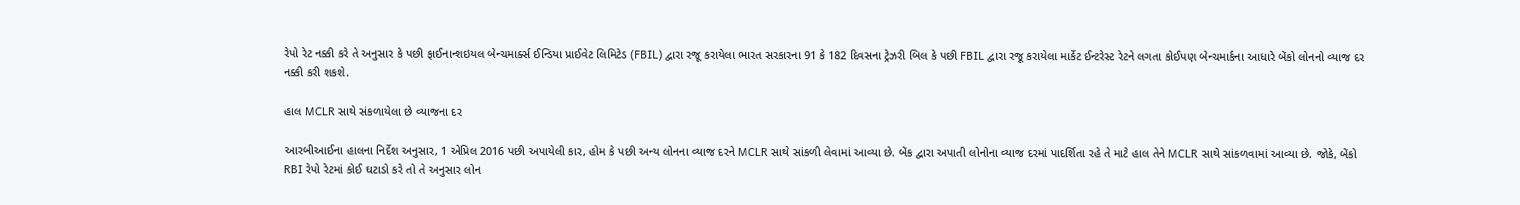રેપો રેટ નક્કી કરે તે અનુસાર કે પછી ફાઈનાન્શઇયલ બેન્ચમાર્ક્સ ઈન્ડિયા પ્રાઈવેટ લિમિટેડ (FBIL) દ્વારા રજૂ કરાયેલા ભારત સરકારના 91 કે 182 દિવસના ટ્રેઝરી બિલ કે પછી FBIL દ્વારા રજૂ કરાયેલા માર્કેટ ઈન્ટરેસ્ટ રેટને લગતા કોઈપણ બેન્ચમાર્કના આધારે બેંકો લોનનો વ્યાજ દર નક્કી કરી શકશે.

હાલ MCLR સાથે સંકળાયેલા છે વ્યાજના દર

આરબીઆઈના હાલના નિર્દેશ અનુસાર, 1 એપ્રિલ 2016 પછી અપાયેલી કાર, હોમ કે પછી અન્ય લોનના વ્યાજ દરને MCLR સાથે સાંકળી લેવામાં આવ્યા છે. બેંક દ્વારા અપાતી લોનોના વ્યાજ દરમાં પાદર્શિતા રહે તે માટે હાલ તેને MCLR સાથે સાંકળવામાં આવ્યા છે. જોકે, બેંકો RBI રેપો રેટમાં કોઈ ઘટાડો કરે તો તે અનુસાર લોન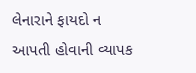લેનારાને ફાયદો ન આપતી હોવાની વ્યાપક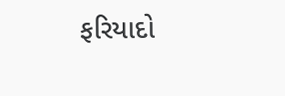ફરિયાદો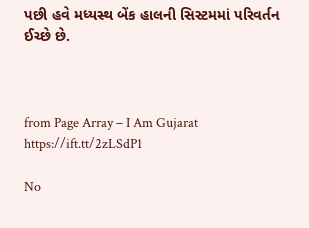પછી હવે મધ્યસ્થ બેંક હાલની સિસ્ટમમાં પરિવર્તન ઈચ્છે છે.



from Page Array – I Am Gujarat https://ift.tt/2zLSdP1

No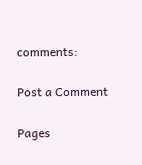comments:

Post a Comment

Pages